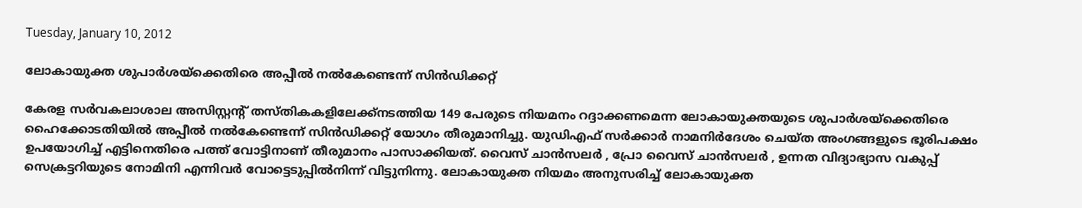Tuesday, January 10, 2012

ലോകായുക്ത ശുപാര്‍ശയ്ക്കെതിരെ അപ്പീല്‍ നല്‍കേണ്ടെന്ന് സിന്‍ഡിക്കറ്റ്

കേരള സര്‍വകലാശാല അസിസ്റ്റന്റ് തസ്തികകളിലേക്ക്നടത്തിയ 149 പേരുടെ നിയമനം റദ്ദാക്കണമെന്ന ലോകായുക്തയുടെ ശുപാര്‍ശയ്ക്കെതിരെ ഹൈക്കോടതിയില്‍ അപ്പീല്‍ നല്‍കേണ്ടെന്ന് സിന്‍ഡിക്കറ്റ് യോഗം തീരുമാനിച്ചു. യുഡിഎഫ് സര്‍ക്കാര്‍ നാമനിര്‍ദേശം ചെയ്ത അംഗങ്ങളുടെ ഭൂരിപക്ഷം ഉപയോഗിച്ച് എട്ടിനെതിരെ പത്ത് വോട്ടിനാണ് തീരുമാനം പാസാക്കിയത്. വൈസ് ചാന്‍സലര്‍ , പ്രോ വൈസ് ചാന്‍സലര്‍ , ഉന്നത വിദ്യാഭ്യാസ വകുപ്പ് സെക്രട്ടറിയുടെ നോമിനി എന്നിവര്‍ വോട്ടെടുപ്പില്‍നിന്ന് വിട്ടുനിന്നു. ലോകായുക്ത നിയമം അനുസരിച്ച് ലോകായുക്ത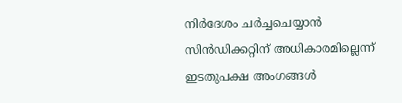നിര്‍ദേശം ചര്‍ച്ചചെയ്യാന്‍ സിന്‍ഡിക്കറ്റിന് അധികാരമില്ലെന്ന് ഇടതുപക്ഷ അംഗങ്ങള്‍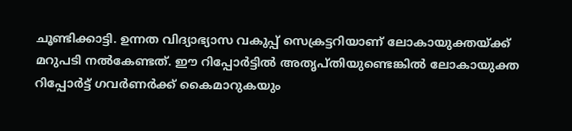ചൂണ്ടിക്കാട്ടി. ഉന്നത വിദ്യാഭ്യാസ വകുപ്പ് സെക്രട്ടറിയാണ് ലോകായുക്തയ്ക്ക് മറുപടി നല്‍കേണ്ടത്. ഈ റിപ്പോര്‍ട്ടില്‍ അതൃപ്തിയുണ്ടെങ്കില്‍ ലോകായുക്ത റിപ്പോര്‍ട്ട് ഗവര്‍ണര്‍ക്ക് കൈമാറുകയും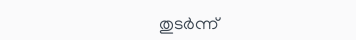തുടര്‍ന്ന്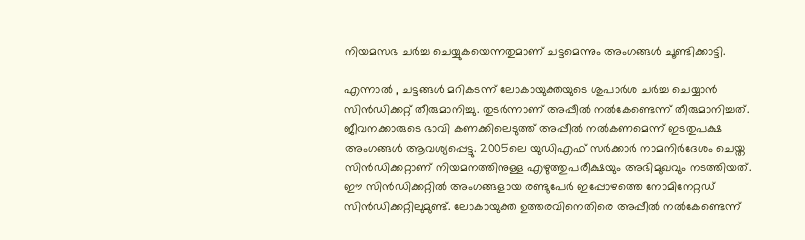നിയമസഭ ചര്‍ച്ച ചെയ്യുകയെന്നതുമാണ് ചട്ടമെന്നും അംഗങ്ങള്‍ ചൂണ്ടിക്കാട്ടി.

എന്നാല്‍ , ചട്ടങ്ങള്‍ മറികടന്ന് ലോകായുക്തയുടെ ശുപാര്‍ശ ചര്‍ച്ച ചെയ്യാന്‍ സിന്‍ഡിക്കറ്റ് തീരുമാനിച്ചു. തുടര്‍ന്നാണ് അപ്പീല്‍ നല്‍കേണ്ടെന്ന് തീരുമാനിച്ചത്. ജീവനക്കാരുടെ ഭാവി കണക്കിലെടുത്ത് അപ്പീല്‍ നല്‍കണമെന്ന് ഇടതുപക്ഷ അംഗങ്ങള്‍ ആവശ്യപ്പെട്ടു. 2005ലെ യുഡിഎഫ് സര്‍ക്കാര്‍ നാമനിര്‍ദേശം ചെയ്ത സിന്‍ഡിക്കറ്റാണ് നിയമനത്തിനുള്ള എഴുത്തുപരീക്ഷയും അഭിമുഖവും നടത്തിയത്. ഈ സിന്‍ഡിക്കറ്റില്‍ അംഗങ്ങളായ രണ്ടുപേര്‍ ഇപ്പോഴത്തെ നോമിനേറ്റഡ് സിന്‍ഡിക്കറ്റിലുമുണ്ട്. ലോകായുക്ത ഉത്തരവിനെതിരെ അപ്പീല്‍ നല്‍കേണ്ടെന്ന്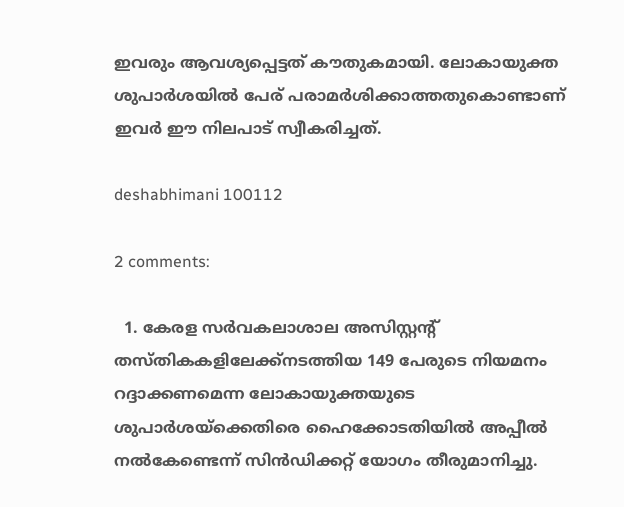ഇവരും ആവശ്യപ്പെട്ടത് കൗതുകമായി. ലോകായുക്ത ശുപാര്‍ശയില്‍ പേര് പരാമര്‍ശിക്കാത്തതുകൊണ്ടാണ് ഇവര്‍ ഈ നിലപാട് സ്വീകരിച്ചത്.

deshabhimani 100112

2 comments:

  1. കേരള സര്‍വകലാശാല അസിസ്റ്റന്റ് തസ്തികകളിലേക്ക്നടത്തിയ 149 പേരുടെ നിയമനം റദ്ദാക്കണമെന്ന ലോകായുക്തയുടെ ശുപാര്‍ശയ്ക്കെതിരെ ഹൈക്കോടതിയില്‍ അപ്പീല്‍ നല്‍കേണ്ടെന്ന് സിന്‍ഡിക്കറ്റ് യോഗം തീരുമാനിച്ചു.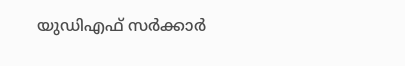യുഡിഎഫ് സര്‍ക്കാര്‍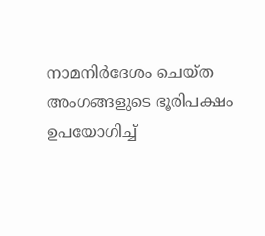നാമനിര്‍ദേശം ചെയ്ത അംഗങ്ങളുടെ ഭൂരിപക്ഷം ഉപയോഗിച്ച്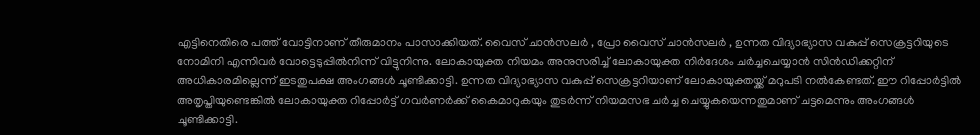എട്ടിനെതിരെ പത്ത് വോട്ടിനാണ് തീരുമാനം പാസാക്കിയത്. വൈസ് ചാന്‍സലര്‍ , പ്രോ വൈസ് ചാന്‍സലര്‍ , ഉന്നത വിദ്യാഭ്യാസ വകുപ്പ് സെക്രട്ടറിയുടെ നോമിനി എന്നിവര്‍ വോട്ടെടുപ്പില്‍നിന്ന് വിട്ടുനിന്നു. ലോകായുക്ത നിയമം അനുസരിച്ച് ലോകായുക്ത നിര്‍ദേശം ചര്‍ച്ചചെയ്യാന്‍ സിന്‍ഡിക്കറ്റിന് അധികാരമില്ലെന്ന് ഇടതുപക്ഷ അംഗങ്ങള്‍ ചൂണ്ടിക്കാട്ടി. ഉന്നത വിദ്യാഭ്യാസ വകുപ്പ് സെക്രട്ടറിയാണ് ലോകായുക്തയ്ക്ക് മറുപടി നല്‍കേണ്ടത്. ഈ റിപ്പോര്‍ട്ടില്‍ അതൃപ്തിയുണ്ടെങ്കില്‍ ലോകായുക്ത റിപ്പോര്‍ട്ട് ഗവര്‍ണര്‍ക്ക് കൈമാറുകയും തുടര്‍ന്ന് നിയമസഭ ചര്‍ച്ച ചെയ്യുകയെന്നതുമാണ് ചട്ടമെന്നും അംഗങ്ങള്‍ ചൂണ്ടിക്കാട്ടി.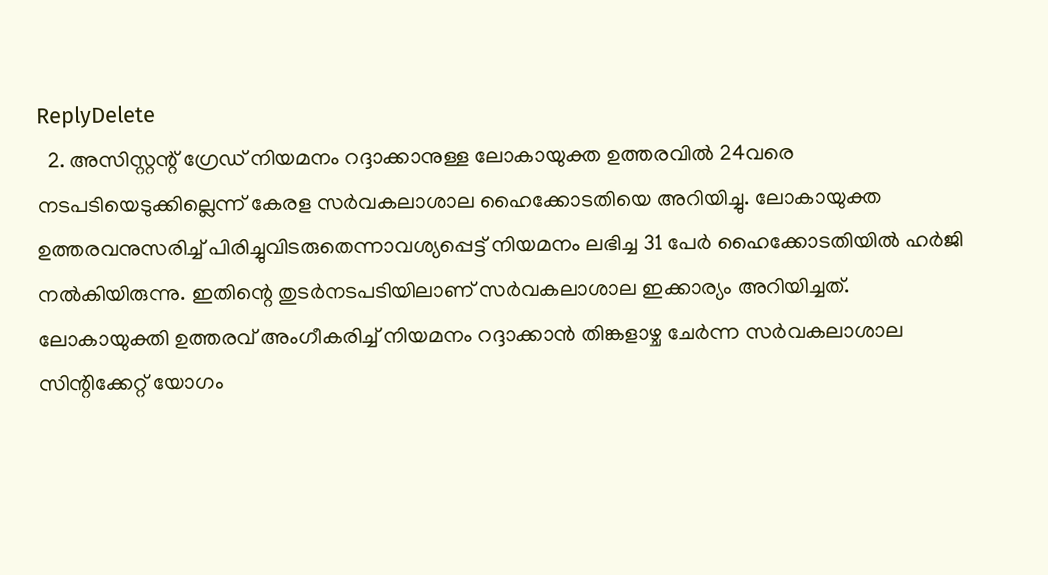ReplyDelete
  2. അസിസ്റ്റന്റ് ഗ്രേഡ് നിയമനം റദ്ദാക്കാനുള്ള ലോകായുക്ത ഉത്തരവില്‍ 24വരെ നടപടിയെടുക്കില്ലെന്ന് കേരള സര്‍വകലാശാല ഹൈക്കോടതിയെ അറിയിച്ചു. ലോകായുക്ത ഉത്തരവനുസരിച്ച് പിരിച്ചുവിടരുതെന്നാവശ്യപ്പെട്ട് നിയമനം ലഭിച്ച 31 പേര്‍ ഹൈക്കോടതിയില്‍ ഹര്‍ജി നല്‍കിയിരുന്നു. ഇതിന്റെ തുടര്‍നടപടിയിലാണ് സര്‍വകലാശാല ഇക്കാര്യം അറിയിച്ചത്. ലോകായുക്തി ഉത്തരവ് അംഗീകരിച്ച് നിയമനം റദ്ദാക്കാന്‍ തിങ്കളാഴ്ച ചേര്‍ന്ന സര്‍വകലാശാല സിന്റിക്കേറ്റ് യോഗം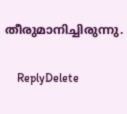തീരുമാനിച്ചിരുന്നു.

    ReplyDelete